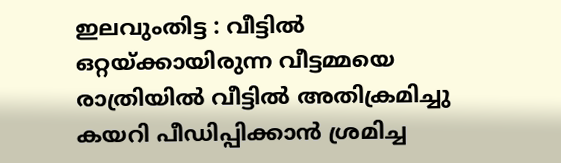ഇലവുംതിട്ട : വീട്ടിൽ ഒറ്റയ്ക്കായിരുന്ന വീട്ടമ്മയെ രാത്രിയിൽ വീട്ടിൽ അതിക്രമിച്ചു കയറി പീഡിപ്പിക്കാൻ ശ്രമിച്ച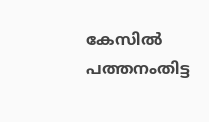കേസിൽ പത്തനംതിട്ട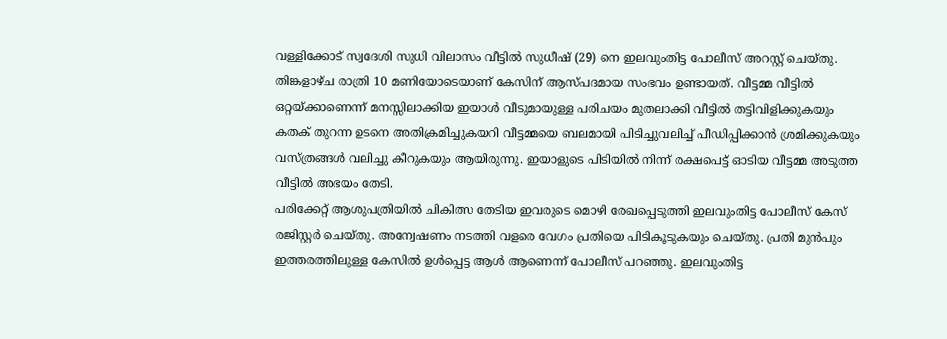വള്ളിക്കോട് സ്വദേശി സുധി വിലാസം വീട്ടിൽ സുധീഷ് (29) നെ ഇലവുംതിട്ട പോലീസ് അറസ്റ്റ് ചെയ്തു. തിങ്കളാഴ്ച രാത്രി 10 മണിയോടെയാണ് കേസിന് ആസ്പദമായ സംഭവം ഉണ്ടായത്. വീട്ടമ്മ വീട്ടിൽ ഒറ്റയ്ക്കാണെന്ന് മനസ്സിലാക്കിയ ഇയാൾ വീടുമായുള്ള പരിചയം മുതലാക്കി വീട്ടിൽ തട്ടിവിളിക്കുകയും കതക് തുറന്ന ഉടനെ അതിക്രമിച്ചുകയറി വീട്ടമ്മയെ ബലമായി പിടിച്ചുവലിച്ച് പീഡിപ്പിക്കാൻ ശ്രമിക്കുകയും വസ്ത്രങ്ങൾ വലിച്ചു കീറുകയും ആയിരുന്നു. ഇയാളുടെ പിടിയിൽ നിന്ന് രക്ഷപെട്ട് ഓടിയ വീട്ടമ്മ അടുത്ത വീട്ടിൽ അഭയം തേടി.
പരിക്കേറ്റ് ആശുപത്രിയിൽ ചികിത്സ തേടിയ ഇവരുടെ മൊഴി രേഖപ്പെടുത്തി ഇലവുംതിട്ട പോലീസ് കേസ് രജിസ്റ്റർ ചെയ്തു. അന്വേഷണം നടത്തി വളരെ വേഗം പ്രതിയെ പിടികൂടുകയും ചെയ്തു. പ്രതി മുൻപും ഇത്തരത്തിലുള്ള കേസിൽ ഉൾപ്പെട്ട ആൾ ആണെന്ന് പോലീസ് പറഞ്ഞു. ഇലവുംതിട്ട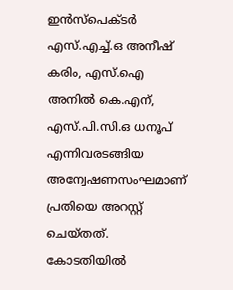ഇൻസ്പെക്ടർ എസ്.എച്ച്.ഒ അനീഷ് കരിം, എസ്.ഐ അനിൽ കെ.എന്, എസ്.പി.സി.ഒ ധനൂപ് എന്നിവരടങ്ങിയ അന്വേഷണസംഘമാണ് പ്രതിയെ അറസ്റ്റ് ചെയ്തത്. കോടതിയിൽ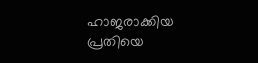ഹാജരാക്കിയ പ്രതിയെ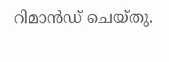റിമാൻഡ് ചെയ്തു.